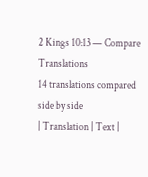2 Kings 10:13 — Compare Translations
14 translations compared side by side
| Translation | Text |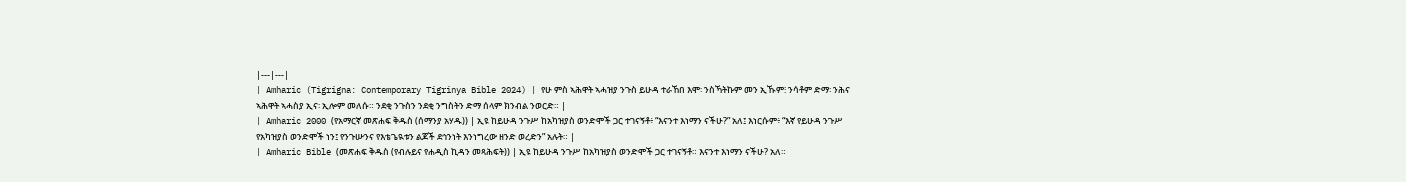|---|---|
| Amharic (Tigrigna: Contemporary Tigrinya Bible 2024) | የሁ ምስ ኣሕዋት ኣሓዝያ ንጉስ ይሁዳ ተራኸበ እሞ፡ ንስኻትኩም መን ኢኹም፧ ንሳቶም ድማ፡ ንሕና ኣሕዋት ኣሓስያ ኢና፡ ኢሎም መለሱ። ንደቂ ንጉስን ንደቂ ንግስትን ድማ ሰላም ክንብል ንወርድ። |
| Amharic 2000 (የአማርኛ መጽሐፍ ቅዱስ (ሰማንያ አሃዱ)) | ኢዩ ከይሁዳ ንጉሥ ከአካዝያስ ወንድሞች ጋር ተገናኝቶ፥ “እናንተ እነማን ናችሁ?” አለ፤ እነርሱም፥ “እኛ የይሁዳ ንጉሥ የአካዝያስ ወንድሞች ነን፤ የንጉሡንና የእቴጌዪቱን ልጆች ደኅንነት እንነግረው ዘንድ ወረድን” አሉት። |
| Amharic Bible (መጽሐፍ ቅዱስ (የብሉይና የሐዲስ ኪዳን መጻሕፍት)) | ኢዩ ከይሁዳ ንጉሥ ከአካዝያስ ወንድሞች ጋር ተገናኝቶ። እናንተ እነማን ናችሁ? አለ።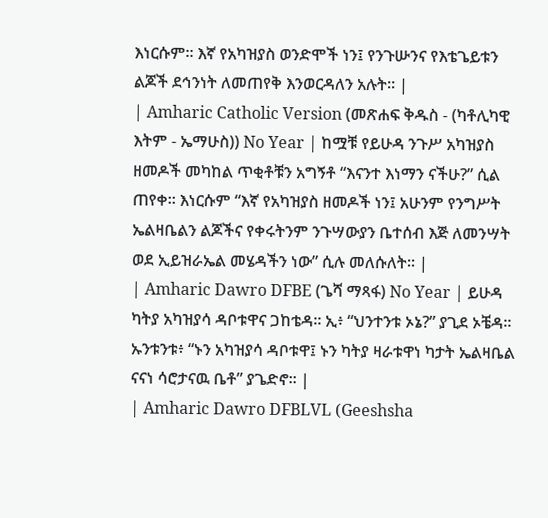እነርሱም። እኛ የአካዝያስ ወንድሞች ነን፤ የንጉሡንና የእቴጌይቱን ልጆች ደኅንነት ለመጠየቅ እንወርዳለን አሉት። |
| Amharic Catholic Version (መጽሐፍ ቅዱስ - (ካቶሊካዊ እትም - ኤማሁስ)) No Year | ከሟቹ የይሁዳ ንጉሥ አካዝያስ ዘመዶች መካከል ጥቂቶቹን አግኝቶ “እናንተ እነማን ናችሁ?” ሲል ጠየቀ። እነርሱም “እኛ የአካዝያስ ዘመዶች ነን፤ አሁንም የንግሥት ኤልዛቤልን ልጆችና የቀሩትንም ንጉሣውያን ቤተሰብ እጅ ለመንሣት ወደ ኢይዝራኤል መሄዳችን ነው” ሲሉ መለሱለት። |
| Amharic Dawro DFBE (ጌሻ ማጻፋ) No Year | ይሁዳ ካትያ አካዝያሳ ዳቦቱዋና ጋከቴዳ። ኢ፥ “ህንተንቱ ኦኔ?” ያጊደ ኦቼዳ። ኡንቱንቱ፥ “ኑን አካዝያሳ ዳቦቱዋ፤ ኑን ካትያ ዛራቱዋነ ካታት ኤልዛቤል ናናነ ሳሮታናዉ ቤቶ” ያጌድኖ። |
| Amharic Dawro DFBLVL (Geeshsha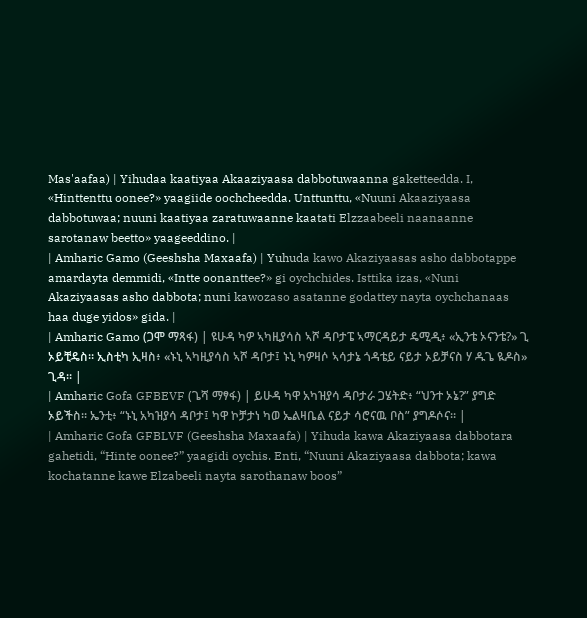Mas'aafaa) | Yihudaa kaatiyaa Akaaziyaasa dabbotuwaanna gaketteedda. I, «Hinttenttu oonee?» yaagiide oochcheedda. Unttunttu, «Nuuni Akaaziyaasa dabbotuwaa; nuuni kaatiyaa zaratuwaanne kaatati Elzzaabeeli naanaanne sarotanaw beetto» yaageeddino. |
| Amharic Gamo (Geeshsha Maxaafa) | Yuhuda kawo Akaziyaasas asho dabbotappe amardayta demmidi, «Intte oonanttee?» gi oychchides. Isttika izas, «Nuni Akaziyaasas asho dabbota; nuni kawozaso asatanne godattey nayta oychchanaas haa duge yidos» gida. |
| Amharic Gamo (ጋሞ ማጻፋ) | ዩሁዳ ካዎ ኣካዚያሳስ ኣሾ ዳቦታፔ ኣማርዳይታ ዴሚዲ፥ «ኢንቴ ኦናንቴ?» ጊ ኦይቺዴስ። ኢስቲካ ኢዛስ፥ «ኑኒ ኣካዚያሳስ ኣሾ ዳቦታ፤ ኑኒ ካዎዛሶ ኣሳታኔ ጎዳቴይ ናይታ ኦይቻናስ ሃ ዱጌ ዪዶስ» ጊዳ። |
| Amharic Gofa GFBEVF (ጌሻ ማፃፋ) | ይሁዳ ካዋ አካዝያሳ ዳቦታራ ጋሄትድ፥ “ህንተ ኦኔ?” ያግድ ኦይችስ። ኤንቲ፥ “ኑኒ አካዝያሳ ዳቦታ፤ ካዋ ኮቻታነ ካወ ኤልዛቤል ናይታ ሳሮናዉ ቦስ” ያግዶሶና። |
| Amharic Gofa GFBLVF (Geeshsha Maxaafa) | Yihuda kawa Akaziyaasa dabbotara gahetidi, “Hinte oonee?” yaagidi oychis. Enti, “Nuuni Akaziyaasa dabbota; kawa kochatanne kawe Elzabeeli nayta sarothanaw boos”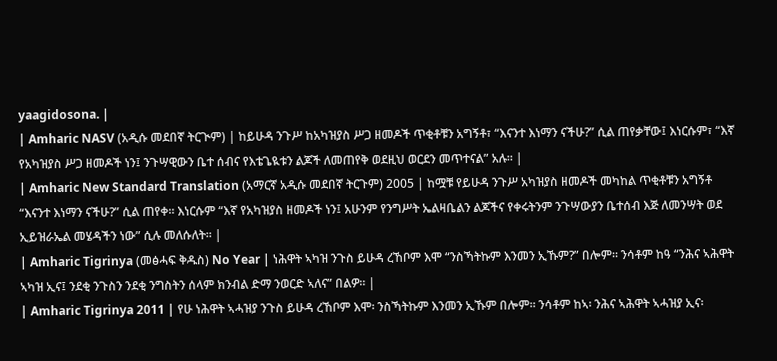yaagidosona. |
| Amharic NASV (አዲሱ መደበኛ ትርጒም) | ከይሁዳ ንጉሥ ከአካዝያስ ሥጋ ዘመዶች ጥቂቶቹን አግኝቶ፣ “እናንተ እነማን ናችሁ?” ሲል ጠየቃቸው፤ እነርሱም፣ “እኛ የአካዝያስ ሥጋ ዘመዶች ነን፤ ንጉሣዊውን ቤተ ሰብና የእቴጌዪቱን ልጆች ለመጠየቅ ወደዚህ ወርደን መጥተናል” አሉ። |
| Amharic New Standard Translation (አማርኛ አዲሱ መደበኛ ትርጉም) 2005 | ከሟቹ የይሁዳ ንጉሥ አካዝያስ ዘመዶች መካከል ጥቂቶቹን አግኝቶ “እናንተ እነማን ናችሁ?” ሲል ጠየቀ። እነርሱም “እኛ የአካዝያስ ዘመዶች ነን፤ አሁንም የንግሥት ኤልዛቤልን ልጆችና የቀሩትንም ንጉሣውያን ቤተሰብ እጅ ለመንሣት ወደ ኢይዝራኤል መሄዳችን ነው” ሲሉ መለሱለት። |
| Amharic Tigrinya (መፅሓፍ ቅዱስ) No Year | ነሕዋት ኣካዝ ንጉስ ይሁዳ ረኸቦም እሞ “ንስኻትኩም እንመን ኢኹም?” በሎም። ንሳቶም ከዓ “ንሕና ኣሕዋት ኣካዝ ኢና፤ ንደቂ ንጉስን ንደቂ ንግስትን ሰላም ክንብል ድማ ንወርድ ኣለና” በልዎ። |
| Amharic Tigrinya 2011 | የሁ ነሕዋት ኣሓዝያ ንጉስ ይሁዳ ረኸቦም እሞ፡ ንስኻትኩም እንመን ኢኹም በሎም። ንሳቶም ከኣ፡ ንሕና ኣሕዋት ኣሓዝያ ኢና፡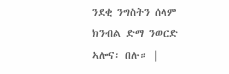ንደቂ ንግስትን ሰላም ክንብል ድማ ንወርድ ኣሎና፡ በሉ። |